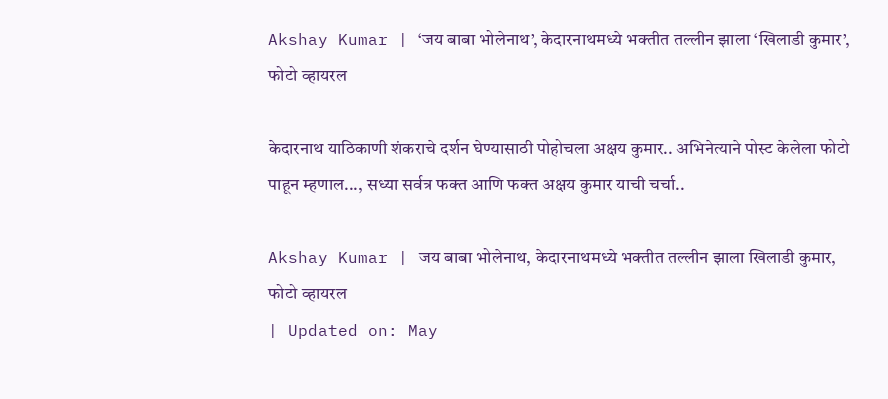Akshay Kumar | ‘जय बाबा भोलेनाथ’, केदारनाथमध्ये भक्तीत तल्लीन झाला ‘खिलाडी कुमार’, फोटो व्हायरल

केदारनाथ याठिकाणी शंकराचे दर्शन घेण्यासाठी पोहोचला अक्षय कुमार.. अभिनेत्याने पोस्ट केलेला फोटो पाहून म्हणाल..., सध्या सर्वत्र फक्त आणि फक्त अक्षय कुमार याची चर्चा..

Akshay Kumar | जय बाबा भोलेनाथ, केदारनाथमध्ये भक्तीत तल्लीन झाला खिलाडी कुमार, फोटो व्हायरल
| Updated on: May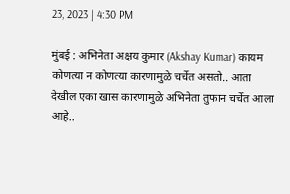23, 2023 | 4:30 PM

मुंबई : अभिनेता अक्षय कुमार (Akshay Kumar) कायम कोणत्या न कोणत्या कारणामुळे चर्चेत असतो.. आता देखील एका खास कारणामुळे अभिनेता तुफान चर्चेत आला आहे..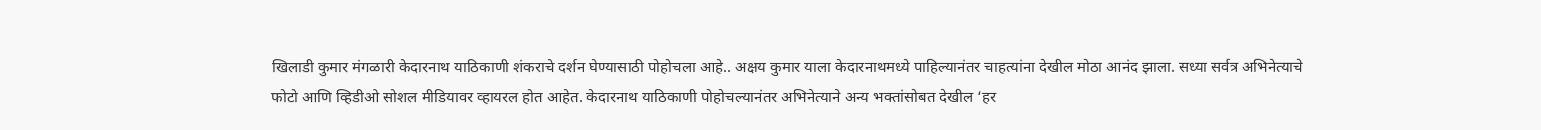खिलाडी कुमार मंगळारी केदारनाथ याठिकाणी शंकराचे दर्शन घेण्यासाठी पोहोचला आहे.. अक्षय कुमार याला केदारनाथमध्ये पाहिल्यानंतर चाहत्यांना देखील मोठा आनंद झाला. सध्या सर्वत्र अभिनेत्याचे फोटो आणि व्हिडीओ सोशल मीडियावर व्हायरल होत आहेत. केदारनाथ याठिकाणी पोहोचल्यानंतर अभिनेत्याने अन्य भक्तांसोबत देखील ‘हर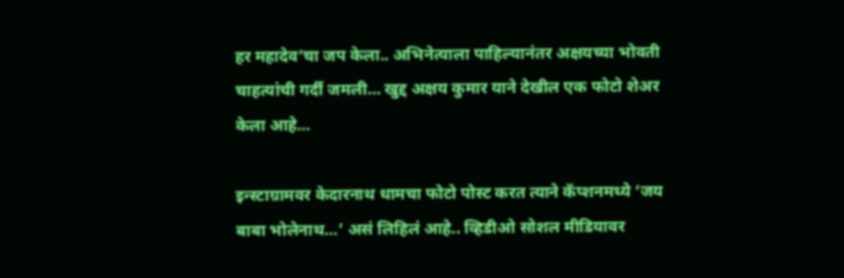हर महादेव’चा जप केला.. अभिनेत्याला पाहिल्यानंतर अक्षयच्या भोवती चाहत्यांची गर्दी जमली… खुद्द अक्षय कुमार याने देखील एक फोटो शेअर केला आहे…

इन्स्टाग्रामवर केदारनाथ धामचा फोटो पोस्ट करत त्याने कॅप्शनमध्ये ‘जय बाबा भोलेनाथ…’ असं लिहिलं आहे.. व्हिडीओ सोशल मीडियावर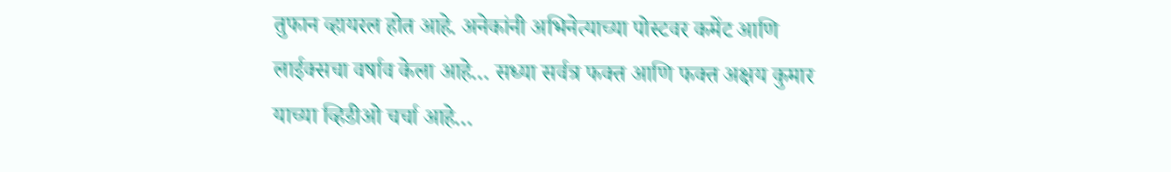तुफान व्हायरल होत आहे. अनेकांनी अभिनेत्याच्या पोस्टवर कमेंट आणि लाईक्सचा वर्षाव केला आहे… सध्या सर्वत्र फक्त आणि फक्त अक्षय कुमार याच्या व्हिडीओ चर्चा आहे…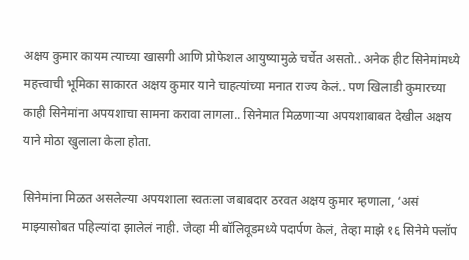अक्षय कुमार कायम त्याच्या खासगी आणि प्रोफेशल आयुष्यामुळे चर्चेत असतो.. अनेक हीट सिनेमांमध्ये महत्त्वाची भूमिका साकारत अक्षय कुमार याने चाहत्यांच्या मनात राज्य केलं.. पण खिलाडी कुमारच्या काही सिनेमांना अपयशाचा सामना करावा लागला.. सिनेमात मिळणाऱ्या अपयशाबाबत देखील अक्षय याने मोठा खुलाला केला होता.

सिनेमांना मिळत असलेल्या अपयशाला स्वतःला जबाबदार ठरवत अक्षय कुमार म्हणाला, ‘असं माझ्यासोबत पहिल्यांदा झालेलं नाही. जेव्हा मी बॉलिवूडमध्ये पदार्पण केलं, तेव्हा माझे १६ सिनेमे फ्लॉप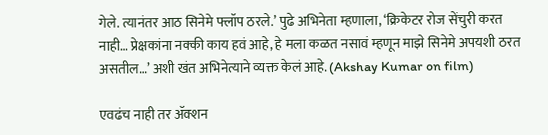गेले. त्यानंतर आठ सिनेमे फ्लॉप ठरले.’ पुढे अभिनेता म्हणाला, ‘क्रिकेटर रोज सेंचुरी करत नाही… प्रेक्षकांना नक्की काय हवं आहे, हे मला कळत नसावं म्हणून माझे सिनेमे अपयशी ठरत असतील…’ अशी खंत अभिनेत्याने व्यक्त केलं आहे. (Akshay Kumar on film)

एवढंच नाही तर ॲक्शन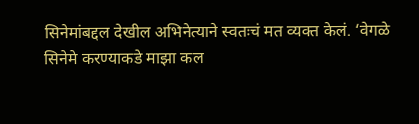सिनेमांबद्दल देखील अभिनेत्याने स्वतःचं मत व्यक्त केलं. ‘वेगळे सिनेमे करण्याकडे माझा कल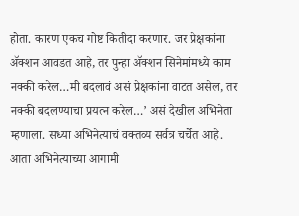होता. कारण एकच गोष्ट कितीदा करणार. जर प्रेक्षकांना ॲक्शन आवडत आहे, तर पुन्हा ॲक्शन सिनेमांमध्ये काम नक्की करेल…मी बदलावं असं प्रेक्षकांना वाटत असेल, तर नक्की बदलण्याचा प्रयत्न करेल…’ असं देखील अभिनेता म्हणाला. सध्या अभिनेत्याचं वक्तव्य सर्वत्र चर्चेत आहे. आता अभिनेत्याच्या आगामी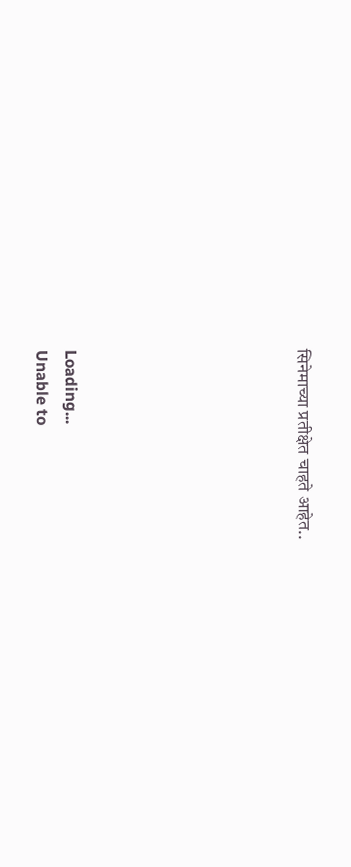सिनेमाच्या प्रतीक्षेत चाहते आहेत..







Loading...
Unable to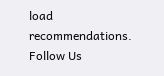load recommendations.
Follow Us